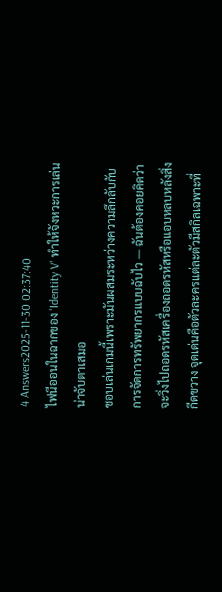4 Answers2025-11-30 02:37:40
ไฟนีออนในฉากของ 'Identity V' ทำให้จังหวะการเล่นน่าจับตาเสมอ
ชอบเล่นเกมนี้เพราะมันผสมระหว่างความลึกลับกับการจัดการทรัพยากรแบบฉับไว — ฉันต้องคอยคิดว่าจะวิ่งไปถอดรหัสเครื่องถอดรหัสหรือแอบหลบหลังสิ่งกีดขวาง จุดเด่นคือตัวละครแต่ละตัวมีสกิลเฉพาะที่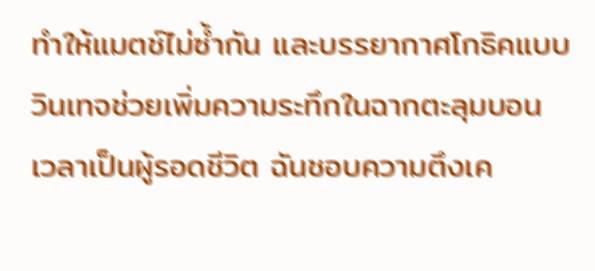ทำให้แมตช์ไม่ซ้ำกัน และบรรยากาศโกธิคแบบวินเทจช่วยเพิ่มความระทึกในฉากตะลุมบอน
เวลาเป็นผู้รอดชีวิต ฉันชอบความตึงเค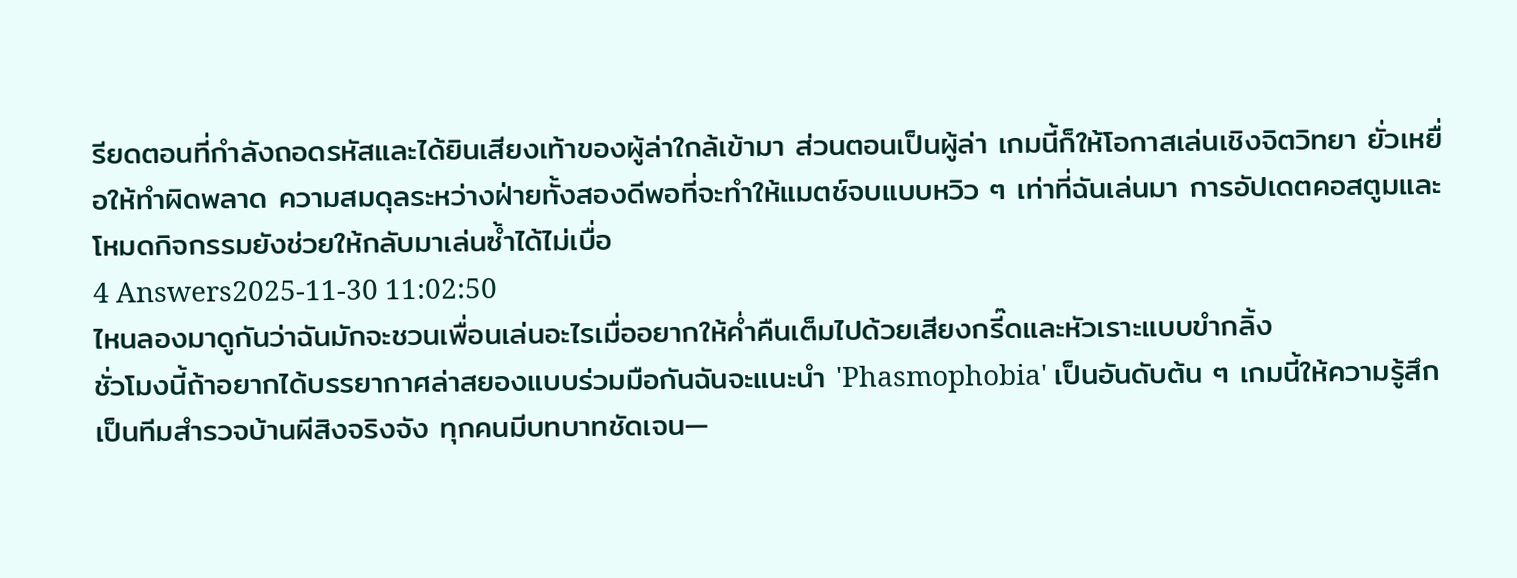รียดตอนที่กำลังถอดรหัสและได้ยินเสียงเท้าของผู้ล่าใกล้เข้ามา ส่วนตอนเป็นผู้ล่า เกมนี้ก็ให้โอกาสเล่นเชิงจิตวิทยา ยั่วเหยื่อให้ทำผิดพลาด ความสมดุลระหว่างฝ่ายทั้งสองดีพอที่จะทำให้แมตช์จบแบบหวิว ๆ เท่าที่ฉันเล่นมา การอัปเดตคอสตูมและโหมดกิจกรรมยังช่วยให้กลับมาเล่นซ้ำได้ไม่เบื่อ
4 Answers2025-11-30 11:02:50
ไหนลองมาดูกันว่าฉันมักจะชวนเพื่อนเล่นอะไรเมื่ออยากให้ค่ำคืนเต็มไปด้วยเสียงกรี๊ดและหัวเราะแบบขำกลิ้ง
ชั่วโมงนี้ถ้าอยากได้บรรยากาศล่าสยองแบบร่วมมือกันฉันจะแนะนำ 'Phasmophobia' เป็นอันดับต้น ๆ เกมนี้ให้ความรู้สึกเป็นทีมสำรวจบ้านผีสิงจริงจัง ทุกคนมีบทบาทชัดเจน—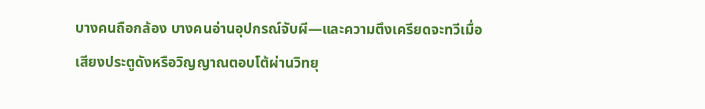บางคนถือกล้อง บางคนอ่านอุปกรณ์จับผี—และความตึงเครียดจะทวีเมื่อเสียงประตูดังหรือวิญญาณตอบโต้ผ่านวิทยุ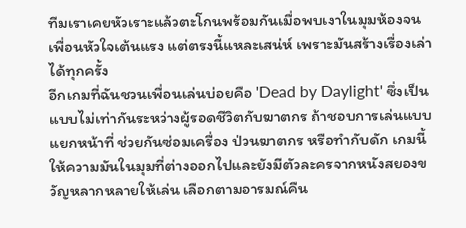ทีมเราเคยหัวเราะแล้วตะโกนพร้อมกันเมื่อพบเงาในมุมห้องจนเพื่อนหัวใจเต้นแรง แต่ตรงนี้แหละเสน่ห์ เพราะมันสร้างเรื่องเล่าได้ทุกครั้ง
อีกเกมที่ฉันชวนเพื่อนเล่นบ่อยคือ 'Dead by Daylight' ซึ่งเป็นแบบไม่เท่ากันระหว่างผู้รอดชีวิตกับฆาตกร ถ้าชอบการเล่นแบบแยกหน้าที่ ช่วยกันซ่อมเครื่อง ป่วนฆาตกร หรือทำกับดัก เกมนี้ให้ความมันในมุมที่ต่างออกไปและยังมีตัวละครจากหนังสยองขวัญหลากหลายให้เล่น เลือกตามอารมณ์คืน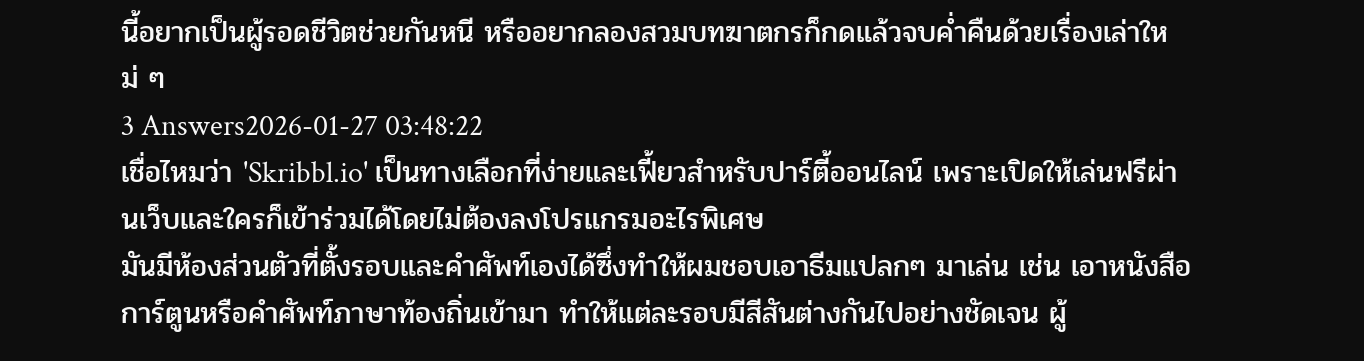นี้อยากเป็นผู้รอดชีวิตช่วยกันหนี หรืออยากลองสวมบทฆาตกรก็กดแล้วจบค่ำคืนด้วยเรื่องเล่าใหม่ ๆ
3 Answers2026-01-27 03:48:22
เชื่อไหมว่า 'Skribbl.io' เป็นทางเลือกที่ง่ายและเฟี้ยวสำหรับปาร์ตี้ออนไลน์ เพราะเปิดให้เล่นฟรีผ่านเว็บและใครก็เข้าร่วมได้โดยไม่ต้องลงโปรแกรมอะไรพิเศษ
มันมีห้องส่วนตัวที่ตั้งรอบและคำศัพท์เองได้ซึ่งทำให้ผมชอบเอาธีมแปลกๆ มาเล่น เช่น เอาหนังสือการ์ตูนหรือคำศัพท์ภาษาท้องถิ่นเข้ามา ทำให้แต่ละรอบมีสีสันต่างกันไปอย่างชัดเจน ผู้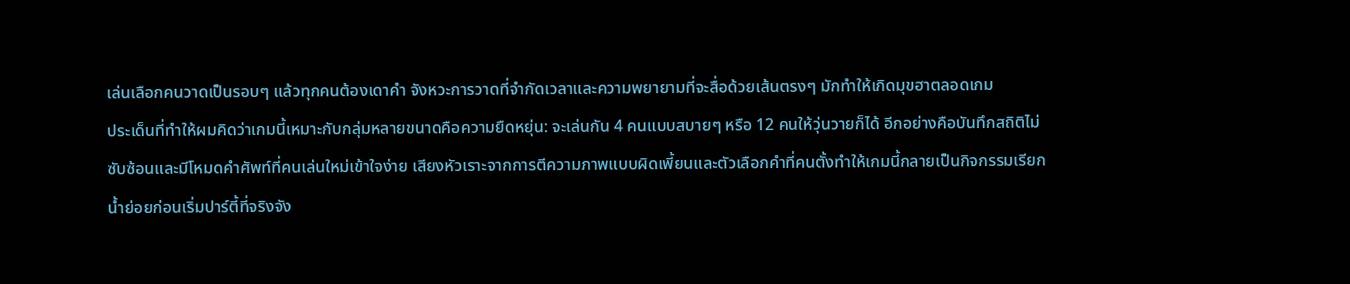เล่นเลือกคนวาดเป็นรอบๆ แล้วทุกคนต้องเดาคำ จังหวะการวาดที่จำกัดเวลาและความพยายามที่จะสื่อด้วยเส้นตรงๆ มักทำให้เกิดมุขฮาตลอดเกม
ประเด็นที่ทำให้ผมคิดว่าเกมนี้เหมาะกับกลุ่มหลายขนาดคือความยืดหยุ่น: จะเล่นกัน 4 คนแบบสบายๆ หรือ 12 คนให้วุ่นวายก็ได้ อีกอย่างคือบันทึกสถิติไม่ซับซ้อนและมีโหมดคำศัพท์ที่คนเล่นใหม่เข้าใจง่าย เสียงหัวเราะจากการตีความภาพแบบผิดเพี้ยนและตัวเลือกคำที่คนตั้งทำให้เกมนี้กลายเป็นกิจกรรมเรียกน้ำย่อยก่อนเริ่มปาร์ตี้ที่จริงจัง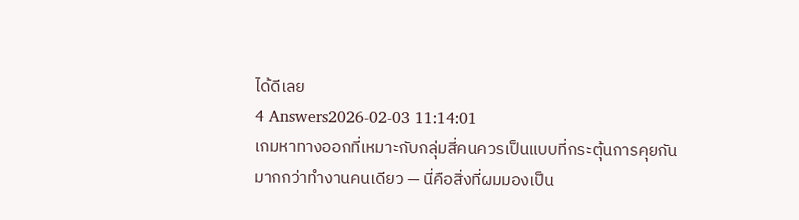ได้ดีเลย
4 Answers2026-02-03 11:14:01
เกมหาทางออกที่เหมาะกับกลุ่มสี่คนควรเป็นแบบที่กระตุ้นการคุยกันมากกว่าทำงานคนเดียว — นี่คือสิ่งที่ผมมองเป็น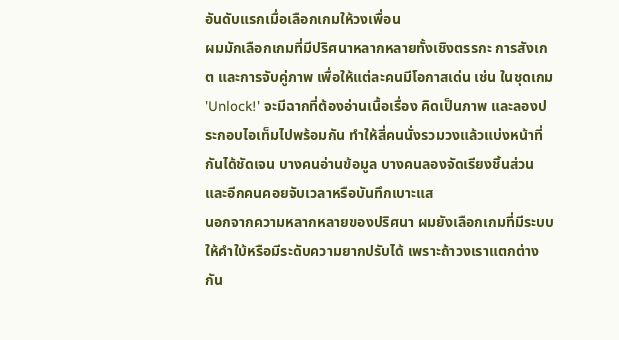อันดับแรกเมื่อเลือกเกมให้วงเพื่อน
ผมมักเลือกเกมที่มีปริศนาหลากหลายทั้งเชิงตรรกะ การสังเกต และการจับคู่ภาพ เพื่อให้แต่ละคนมีโอกาสเด่น เช่น ในชุดเกม 'Unlock!' จะมีฉากที่ต้องอ่านเนื้อเรื่อง คิดเป็นภาพ และลองประกอบไอเท็มไปพร้อมกัน ทำให้สี่คนนั่งรวมวงแล้วแบ่งหน้าที่กันได้ชัดเจน บางคนอ่านข้อมูล บางคนลองจัดเรียงชิ้นส่วน และอีกคนคอยจับเวลาหรือบันทึกเบาะแส
นอกจากความหลากหลายของปริศนา ผมยังเลือกเกมที่มีระบบให้คำใบ้หรือมีระดับความยากปรับได้ เพราะถ้าวงเราแตกต่างกัน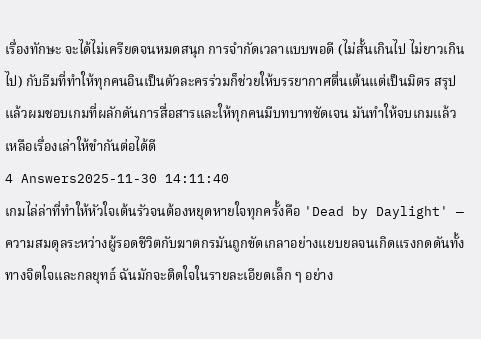เรื่องทักษะ จะได้ไม่เครียดจนหมดสนุก การจำกัดเวลาแบบพอดี (ไม่สั้นเกินไป ไม่ยาวเกินไป) กับธีมที่ทำให้ทุกคนอินเป็นตัวละครร่วมก็ช่วยให้บรรยากาศตื่นเต้นแต่เป็นมิตร สรุปแล้วผมชอบเกมที่ผลักดันการสื่อสารและให้ทุกคนมีบทบาทชัดเจน มันทำให้จบเกมแล้วเหลือเรื่องเล่าให้ขำกันต่อได้ดี
4 Answers2025-11-30 14:11:40
เกมไล่ล่าที่ทำให้หัวใจเต้นรัวจนต้องหยุดหายใจทุกครั้งคือ 'Dead by Daylight' — ความสมดุลระหว่างผู้รอดชีวิตกับฆาตกรมันถูกขัดเกลาอย่างแยบยลจนเกิดแรงกดดันทั้งทางจิตใจและกลยุทธ์ ฉันมักจะติดใจในรายละเอียดเล็ก ๆ อย่าง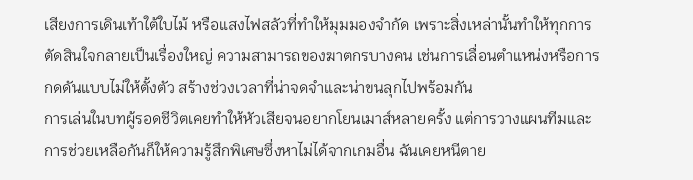เสียงการเดินเท้าใต้ใบไม้ หรือแสงไฟสลัวที่ทำให้มุมมองจำกัด เพราะสิ่งเหล่านั้นทำให้ทุกการตัดสินใจกลายเป็นเรื่องใหญ่ ความสามารถของฆาตกรบางคน เช่นการเลื่อนตำแหน่งหรือการกดดันแบบไม่ให้ตั้งตัว สร้างช่วงเวลาที่น่าจดจำและน่าขนลุกไปพร้อมกัน
การเล่นในบทผู้รอดชีวิตเคยทำให้หัวเสียจนอยากโยนเมาส์หลายครั้ง แต่การวางแผนทีมและการช่วยเหลือกันก็ให้ความรู้สึกพิเศษซึ่งหาไม่ได้จากเกมอื่น ฉันเคยหนีตาย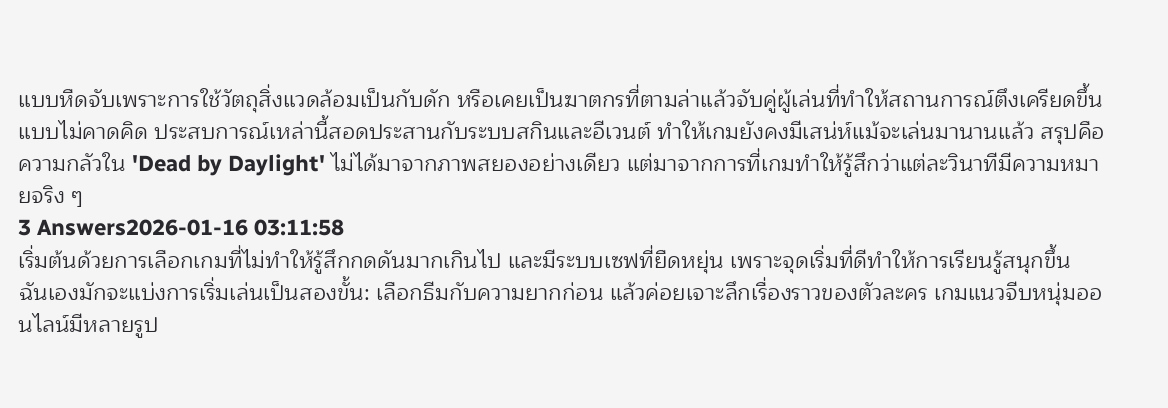แบบหืดจับเพราะการใช้วัตถุสิ่งแวดล้อมเป็นกับดัก หรือเคยเป็นฆาตกรที่ตามล่าแล้วจับคู่ผู้เล่นที่ทำให้สถานการณ์ตึงเครียดขึ้นแบบไม่คาดคิด ประสบการณ์เหล่านี้สอดประสานกับระบบสกินและอีเวนต์ ทำให้เกมยังคงมีเสน่ห์แม้จะเล่นมานานแล้ว สรุปคือความกลัวใน 'Dead by Daylight' ไม่ได้มาจากภาพสยองอย่างเดียว แต่มาจากการที่เกมทำให้รู้สึกว่าแต่ละวินาทีมีความหมายจริง ๆ
3 Answers2026-01-16 03:11:58
เริ่มต้นด้วยการเลือกเกมที่ไม่ทำให้รู้สึกกดดันมากเกินไป และมีระบบเซฟที่ยืดหยุ่น เพราะจุดเริ่มที่ดีทำให้การเรียนรู้สนุกขึ้น
ฉันเองมักจะแบ่งการเริ่มเล่นเป็นสองขั้น: เลือกธีมกับความยากก่อน แล้วค่อยเจาะลึกเรื่องราวของตัวละคร เกมแนวจีบหนุ่มออนไลน์มีหลายรูป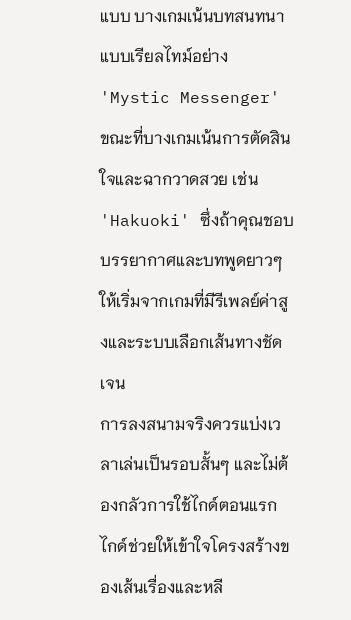แบบ บางเกมเน้นบทสนทนาแบบเรียลไทม์อย่าง 'Mystic Messenger' ขณะที่บางเกมเน้นการตัดสินใจและฉากวาดสวย เช่น 'Hakuoki' ซึ่งถ้าคุณชอบบรรยากาศและบทพูดยาวๆ ให้เริ่มจากเกมที่มีรีเพลย์ค่าสูงและระบบเลือกเส้นทางชัดเจน
การลงสนามจริงควรแบ่งเวลาเล่นเป็นรอบสั้นๆ และไม่ต้องกลัวการใช้ไกด์ตอนแรก ไกด์ช่วยให้เข้าใจโครงสร้างของเส้นเรื่องและหลี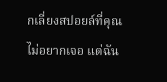กเลี่ยงสปอยล์ที่คุณไม่อยากเจอ แต่ฉัน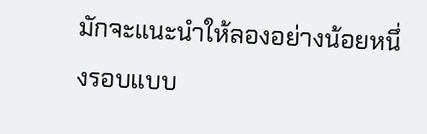มักจะแนะนำให้ลองอย่างน้อยหนึ่งรอบแบบ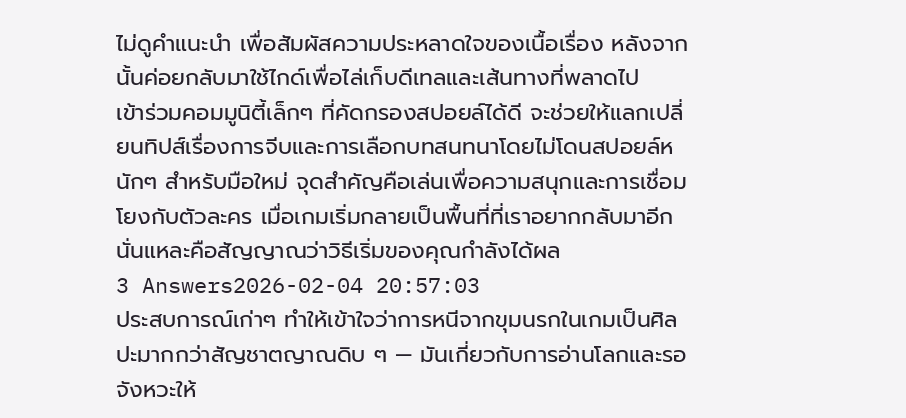ไม่ดูคำแนะนำ เพื่อสัมผัสความประหลาดใจของเนื้อเรื่อง หลังจากนั้นค่อยกลับมาใช้ไกด์เพื่อไล่เก็บดีเทลและเส้นทางที่พลาดไป
เข้าร่วมคอมมูนิตี้เล็กๆ ที่คัดกรองสปอยล์ได้ดี จะช่วยให้แลกเปลี่ยนทิปส์เรื่องการจีบและการเลือกบทสนทนาโดยไม่โดนสปอยล์หนักๆ สำหรับมือใหม่ จุดสำคัญคือเล่นเพื่อความสนุกและการเชื่อมโยงกับตัวละคร เมื่อเกมเริ่มกลายเป็นพื้นที่ที่เราอยากกลับมาอีก นั่นแหละคือสัญญาณว่าวิธีเริ่มของคุณกำลังได้ผล
3 Answers2026-02-04 20:57:03
ประสบการณ์เก่าๆ ทำให้เข้าใจว่าการหนีจากขุมนรกในเกมเป็นศิลปะมากกว่าสัญชาตญาณดิบ ๆ — มันเกี่ยวกับการอ่านโลกและรอจังหวะให้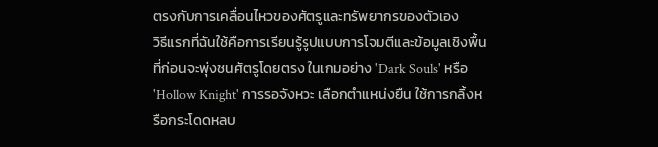ตรงกับการเคลื่อนไหวของศัตรูและทรัพยากรของตัวเอง
วิธีแรกที่ฉันใช้คือการเรียนรู้รูปแบบการโจมตีและข้อมูลเชิงพื้นที่ก่อนจะพุ่งชนศัตรูโดยตรง ในเกมอย่าง 'Dark Souls' หรือ 'Hollow Knight' การรอจังหวะ เลือกตำแหน่งยืน ใช้การกลิ้งหรือกระโดดหลบ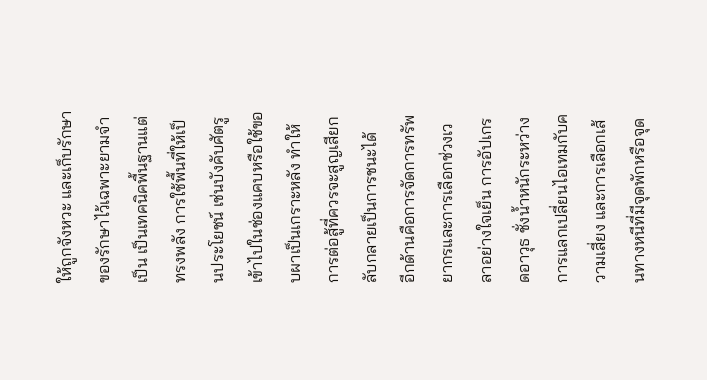ให้ถูกจังหวะ และเก็บรักษาของรักษาไว้เฉพาะยามจำเป็น เป็นเทคนิคพื้นฐานแต่ทรงพลัง การใช้พื้นที่ให้เป็นประโยชน์ เช่นบังคับศัตรูเข้าไปในช่องแคบหรือใช้ขอบผาเป็นเกราะหลัง ทำให้การต่อสู้ที่ควรจะสูญเสียกลับกลายเป็นการชนะได้
อีกด้านคือการจัดการทรัพยากรและการเลือกช่วงเวลาอย่างใจเย็น การอัปเกรดอาวุธ ชั่งน้ำหนักระหว่างการแลกเปลี่ยนไอเทมกับความเสี่ยง และการเลือกเส้นทางหนีที่มีจุดพักหรือจุด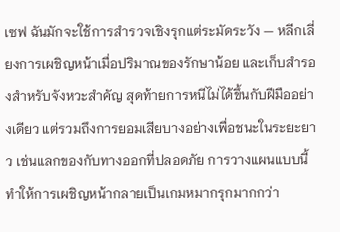เซฟ ฉันมักจะใช้การสำรวจเชิงรุกแต่ระมัดระวัง — หลีกเลี่ยงการเผชิญหน้าเมื่อปริมาณของรักษาน้อย และเก็บสำรองสำหรับจังหวะสำคัญ สุดท้ายการหนีไม่ได้ขึ้นกับฝีมืออย่างเดียว แต่รวมถึงการยอมเสียบางอย่างเพื่อชนะในระยะยาว เช่นแลกของกับทางออกที่ปลอดภัย การวางแผนแบบนี้ทำให้การเผชิญหน้ากลายเป็นเกมหมากรุกมากกว่า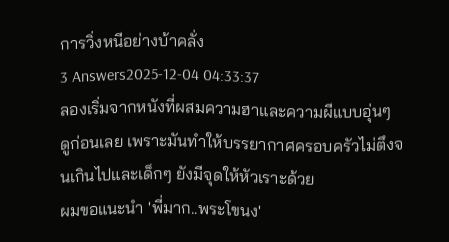การวิ่งหนีอย่างบ้าคลั่ง
3 Answers2025-12-04 04:33:37
ลองเริ่มจากหนังที่ผสมความฮาและความผีแบบอุ่นๆ ดูก่อนเลย เพราะมันทำให้บรรยากาศครอบครัวไม่ตึงจนเกินไปและเด็กๆ ยังมีจุดให้หัวเราะด้วย
ผมขอแนะนำ 'พี่มาก..พระโขนง'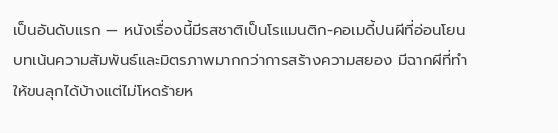เป็นอันดับแรก — หนังเรื่องนี้มีรสชาติเป็นโรแมนติก-คอเมดี้ปนผีที่อ่อนโยน บทเน้นความสัมพันธ์และมิตรภาพมากกว่าการสร้างความสยอง มีฉากผีที่ทำให้ขนลุกได้บ้างแต่ไม่โหดร้ายห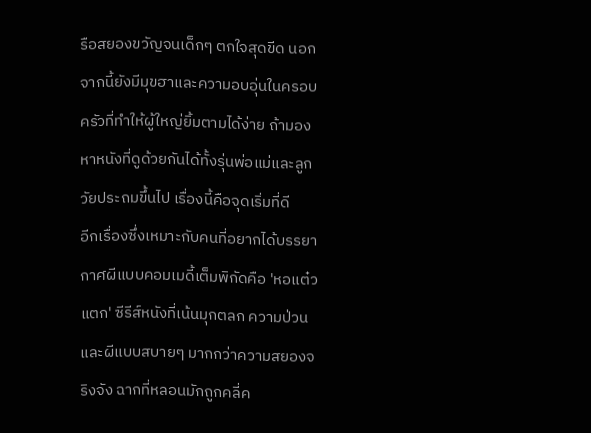รือสยองขวัญจนเด็กๆ ตกใจสุดขีด นอกจากนี้ยังมีมุขฮาและความอบอุ่นในครอบครัวที่ทำให้ผู้ใหญ่ยิ้มตามได้ง่าย ถ้ามองหาหนังที่ดูด้วยกันได้ทั้งรุ่นพ่อแม่และลูกวัยประถมขึ้นไป เรื่องนี้คือจุดเริ่มที่ดี
อีกเรื่องซึ่งเหมาะกับคนที่อยากได้บรรยากาศผีแบบคอมเมดี้เต็มพิกัดคือ 'หอแต๋วแตก' ซีรีส์หนังที่เน้นมุกตลก ความป่วน และผีแบบสบายๆ มากกว่าความสยองจริงจัง ฉากที่หลอนมักถูกคลี่ค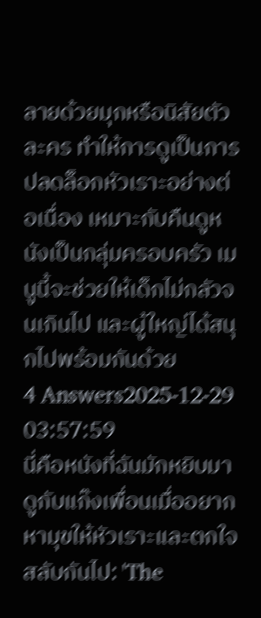ลายด้วยมุกหรือนิสัยตัวละคร ทำให้การดูเป็นการปลดล็อกหัวเราะอย่างต่อเนื่อง เหมาะกับคืนดูหนังเป็นกลุ่มครอบครัว เมนูนี้จะช่วยให้เด็กไม่กลัวจนเกินไป และผู้ใหญ่ได้สนุกไปพร้อมกันด้วย
4 Answers2025-12-29 03:57:59
นี่คือหนังที่ฉันมักหยิบมาดูกับแก๊งเพื่อนเมื่ออยากหามุขให้หัวเราะและตกใจสลับกันไป: 'The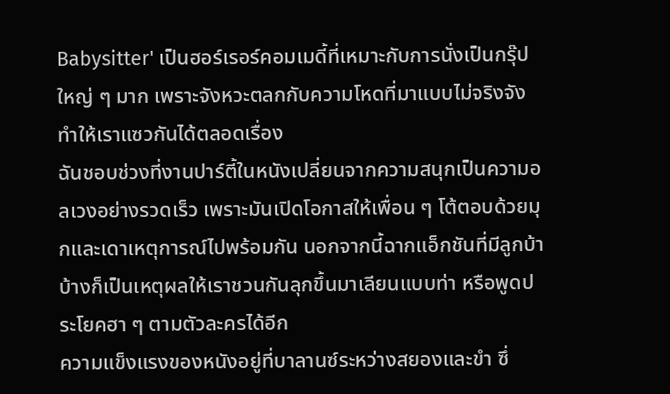Babysitter' เป็นฮอร์เรอร์คอมเมดี้ที่เหมาะกับการนั่งเป็นกรุ๊ปใหญ่ ๆ มาก เพราะจังหวะตลกกับความโหดที่มาแบบไม่จริงจังทำให้เราแซวกันได้ตลอดเรื่อง
ฉันชอบช่วงที่งานปาร์ตี้ในหนังเปลี่ยนจากความสนุกเป็นความอลเวงอย่างรวดเร็ว เพราะมันเปิดโอกาสให้เพื่อน ๆ โต้ตอบด้วยมุกและเดาเหตุการณ์ไปพร้อมกัน นอกจากนี้ฉากแอ็กชันที่มีลูกบ้าบ้างก็เป็นเหตุผลให้เราชวนกันลุกขึ้นมาเลียนแบบท่า หรือพูดประโยคฮา ๆ ตามตัวละครได้อีก
ความแข็งแรงของหนังอยู่ที่บาลานซ์ระหว่างสยองและขำ ซึ่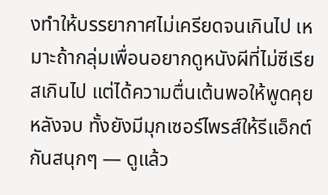งทำให้บรรยากาศไม่เครียดจนเกินไป เหมาะถ้ากลุ่มเพื่อนอยากดูหนังผีที่ไม่ซีเรียสเกินไป แต่ได้ความตื่นเต้นพอให้พูดคุยหลังจบ ทั้งยังมีมุกเซอร์ไพรส์ให้รีแอ็กต์กันสนุกๆ — ดูแล้ว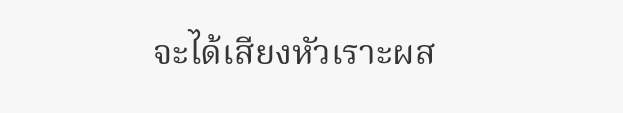จะได้เสียงหัวเราะผส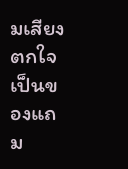มเสียงตกใจเป็นของแถม